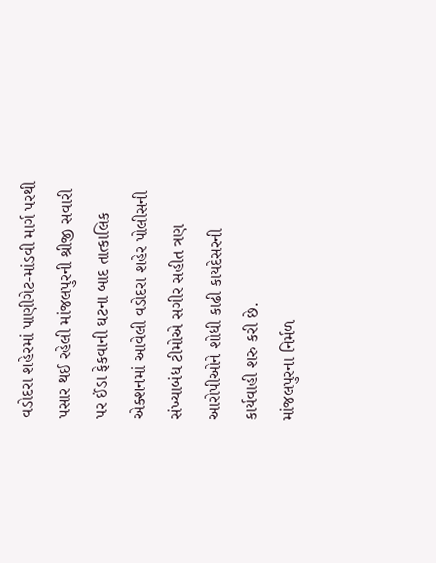વડોદરા શહેરમાં પાણીગેટ-માંડવી માર્ગ પરથી પસાર થઈ રહેલી માંજલપુરની શ્રીજી સવારી પર ઈંડા ફેકવાની ઘટના બાદ તાત્કાલિક એક્શનમાં આવેલી વડોદરા શહેર પોલીસની સંખ્યાબંધ ટીમોએ સગીર સહીત ત્રણ આરોપીઓને શોધી કાઢી કાયદેસરની કાર્યવાહી શરુ કરી છે.
માંજલપુરના નિર્મળ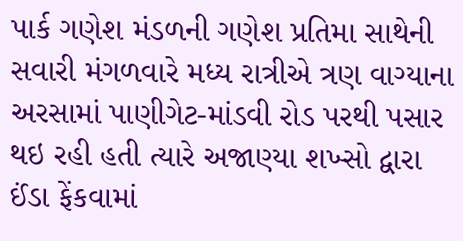પાર્ક ગણેશ મંડળની ગણેશ પ્રતિમા સાથેની સવારી મંગળવારે મધ્ય રાત્રીએ ત્રણ વાગ્યાના અરસામાં પાણીગેટ-માંડવી રોડ પરથી પસાર થઇ રહી હતી ત્યારે અજાણ્યા શખ્સો દ્વારા ઈંડા ફેંકવામાં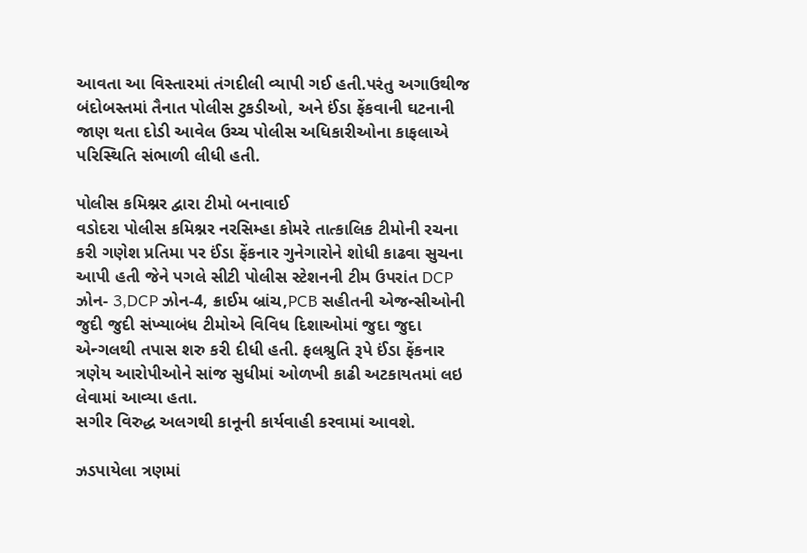આવતા આ વિસ્તારમાં તંગદીલી વ્યાપી ગઈ હતી.પરંતુ અગાઉથીજ બંદોબસ્તમાં તૈનાત પોલીસ ટુકડીઓ, અને ઈંડા ફેંકવાની ઘટનાની જાણ થતા દોડી આવેલ ઉચ્ચ પોલીસ અધિકારીઓના કાફલાએ પરિસ્થિતિ સંભાળી લીધી હતી.

પોલીસ કમિશ્નર દ્વારા ટીમો બનાવાઈ
વડોદરા પોલીસ કમિશ્નર નરસિમ્હા કોમરે તાત્કાલિક ટીમોની રચના કરી ગણેશ પ્રતિમા પર ઈંડા ફેંકનાર ગુનેગારોને શોધી કાઢવા સુચના આપી હતી જેને પગલે સીટી પોલીસ સ્ટેશનની ટીમ ઉપરાંત DCP ઝોન- 3,DCP ઝોન-4, ક્રાઈમ બ્રાંચ,PCB સહીતની એજન્સીઓની જુદી જુદી સંખ્યાબંધ ટીમોએ વિવિધ દિશાઓમાં જુદા જુદા એન્ગલથી તપાસ શરુ કરી દીધી હતી. ફલશ્રુતિ રૂપે ઈંડા ફેંકનાર ત્રણેય આરોપીઓને સાંજ સુધીમાં ઓળખી કાઢી અટકાયતમાં લઇ લેવામાં આવ્યા હતા.
સગીર વિરુદ્ધ અલગથી કાનૂની કાર્યવાહી કરવામાં આવશે.

ઝડપાયેલા ત્રણમાં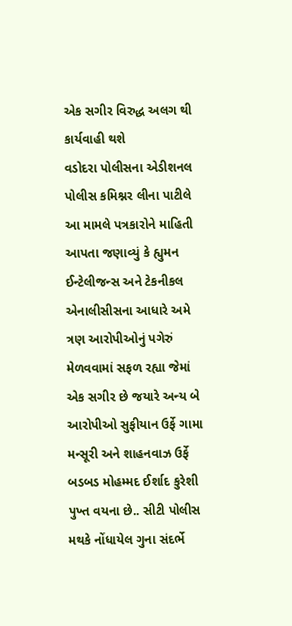એક સગીર વિરુદ્ધ અલગ થી કાર્યવાહી થશે
વડોદરા પોલીસના એડીશનલ પોલીસ કમિશ્નર લીના પાટીલે આ મામલે પત્રકારોને માહિતી આપતા જણાવ્યું કે હ્યુમન ઈન્ટેલીજન્સ અને ટેકનીકલ એનાલીસીસના આધારે અમે ત્રણ આરોપીઓનું પગેરું મેળવવામાં સફળ રહ્યા જેમાં એક સગીર છે જયારે અન્ય બે આરોપીઓ સુફીયાન ઉર્ફે ગામા મન્સૂરી અને શાહનવાઝ ઉર્ફે બડબડ મોહમ્મદ ઈર્શાદ કુરેશી પુખ્ત વયના છે.. સીટી પોલીસ મથકે નોંધાયેલ ગુના સંદર્ભે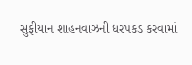સુફીયાન શાહનવાઝની ધરપકડ કરવામાં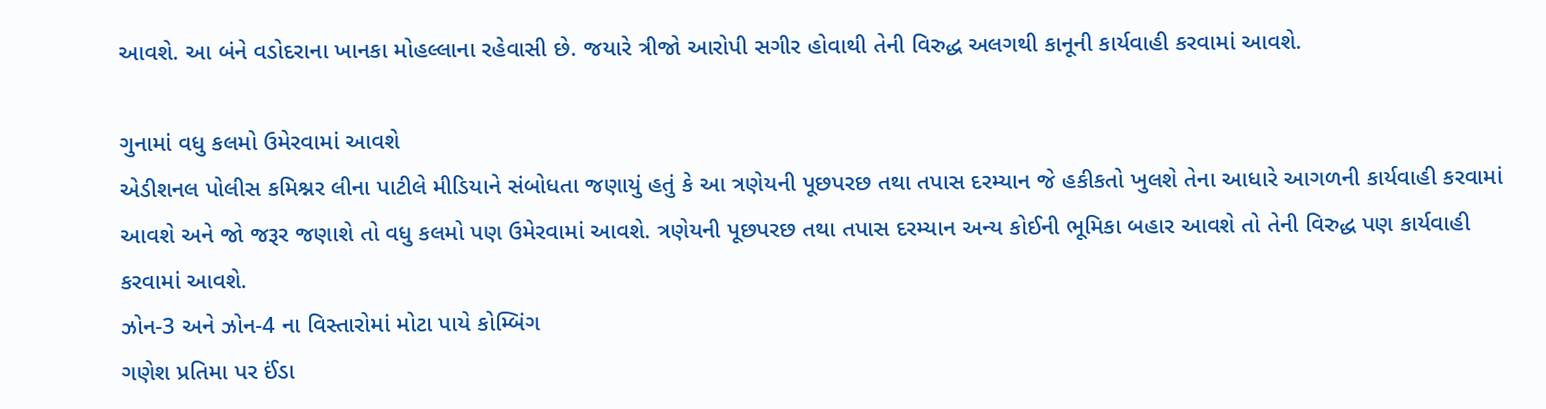આવશે. આ બંને વડોદરાના ખાનકા મોહલ્લાના રહેવાસી છે. જયારે ત્રીજો આરોપી સગીર હોવાથી તેની વિરુદ્ધ અલગથી કાનૂની કાર્યવાહી કરવામાં આવશે.

ગુનામાં વધુ કલમો ઉમેરવામાં આવશે
એડીશનલ પોલીસ કમિશ્નર લીના પાટીલે મીડિયાને સંબોધતા જણાયું હતું કે આ ત્રણેયની પૂછપરછ તથા તપાસ દરમ્યાન જે હકીકતો ખુલશે તેના આધારે આગળની કાર્યવાહી કરવામાં આવશે અને જો જરૂર જણાશે તો વધુ કલમો પણ ઉમેરવામાં આવશે. ત્રણેયની પૂછપરછ તથા તપાસ દરમ્યાન અન્ય કોઈની ભૂમિકા બહાર આવશે તો તેની વિરુદ્ધ પણ કાર્યવાહી કરવામાં આવશે.
ઝોન-3 અને ઝોન-4 ના વિસ્તારોમાં મોટા પાયે કોમ્બિંગ
ગણેશ પ્રતિમા પર ઈંડા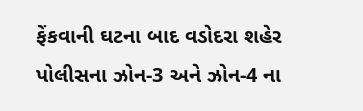ફેંકવાની ઘટના બાદ વડોદરા શહેર પોલીસના ઝોન-3 અને ઝોન-4 ના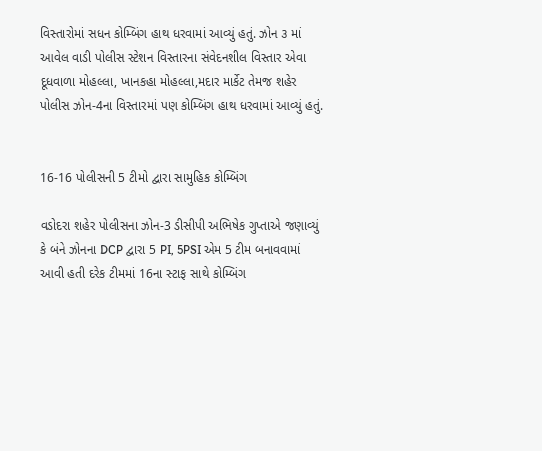વિસ્તારોમાં સધન કોમ્બિંગ હાથ ધરવામાં આવ્યું હતું. ઝોન ૩ માં આવેલ વાડી પોલીસ સ્ટેશન વિસ્તારના સંવેદનશીલ વિસ્તાર એવા દૂધવાળા મોહલ્લા, ખાનકહા મોહલ્લા,મદાર માર્કેટ તેમજ શહેર પોલીસ ઝોન-4ના વિસ્તારમાં પણ કોમ્બિંગ હાથ ધરવામાં આવ્યું હતું.


16-16 પોલીસની 5 ટીમો દ્વારા સામુહિક કોમ્બિંગ

વડોદરા શહેર પોલીસના ઝોન-3 ડીસીપી અભિષેક ગુપ્તાએ જણાવ્યું કે બંને ઝોનના DCP દ્વારા 5 PI, 5PSI એમ 5 ટીમ બનાવવામાં આવી હતી દરેક ટીમમાં 16ના સ્ટાફ સાથે કોમ્બિંગ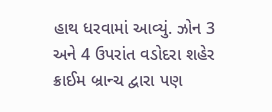હાથ ધરવામાં આવ્યું. ઝોન 3 અને 4 ઉપરાંત વડોદરા શહેર ક્રાઈમ બ્રાન્ચ દ્વારા પણ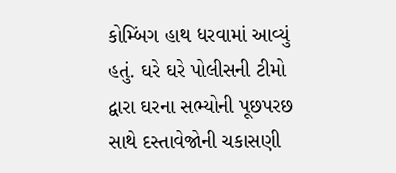કોમ્બિંગ હાથ ધરવામાં આવ્યું હતું. ઘરે ઘરે પોલીસની ટીમો દ્વારા ઘરના સભ્યોની પૂછપરછ સાથે દસ્તાવેજોની ચકાસણી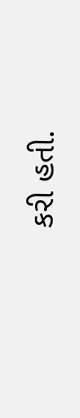કરી હતી.